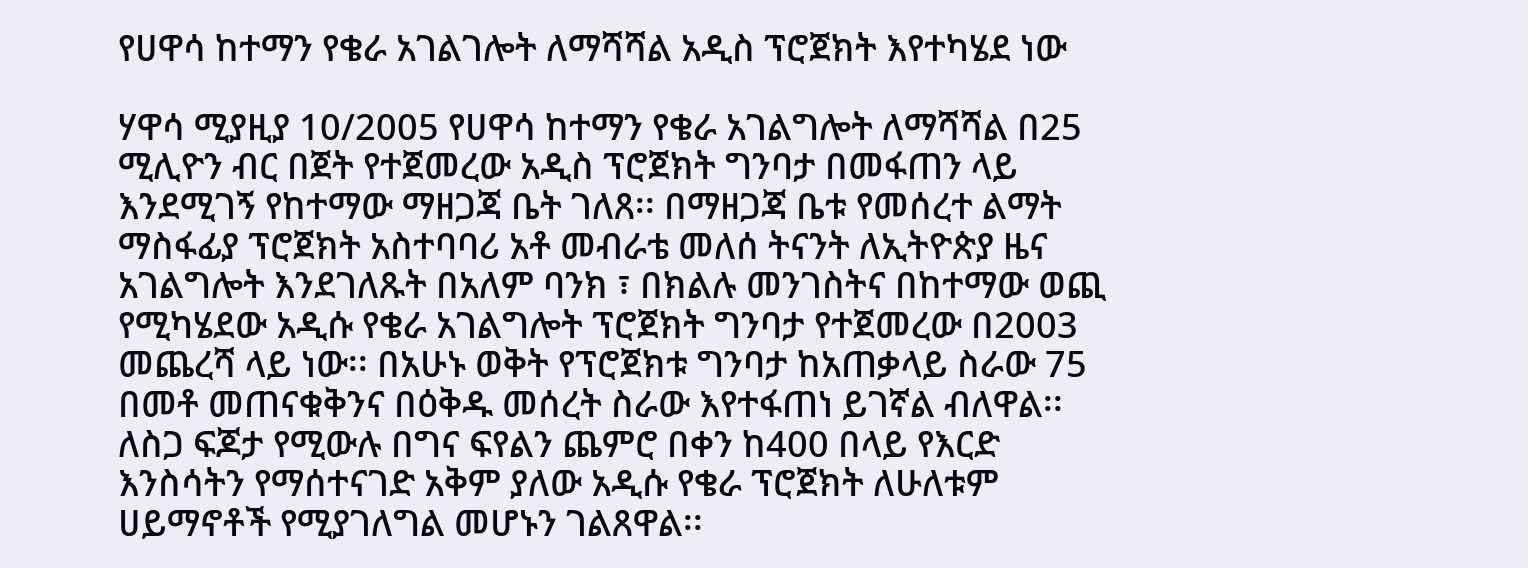የሀዋሳ ከተማን የቄራ አገልገሎት ለማሻሻል አዲስ ፕሮጀክት እየተካሄደ ነው

ሃዋሳ ሚያዚያ 10/2005 የሀዋሳ ከተማን የቄራ አገልግሎት ለማሻሻል በ25 ሚሊዮን ብር በጀት የተጀመረው አዲስ ፕሮጀክት ግንባታ በመፋጠን ላይ እንደሚገኝ የከተማው ማዘጋጃ ቤት ገለጸ፡፡ በማዘጋጃ ቤቱ የመሰረተ ልማት ማስፋፊያ ፕሮጀክት አስተባባሪ አቶ መብራቴ መለሰ ትናንት ለኢትዮጵያ ዜና አገልግሎት እንደገለጹት በአለም ባንክ ፣ በክልሉ መንገስትና በከተማው ወጪ የሚካሄደው አዲሱ የቄራ አገልግሎት ፕሮጀክት ግንባታ የተጀመረው በ2003 መጨረሻ ላይ ነው፡፡ በአሁኑ ወቅት የፕሮጀክቱ ግንባታ ከአጠቃላይ ስራው 75 በመቶ መጠናቁቅንና በዕቅዱ መሰረት ስራው እየተፋጠነ ይገኛል ብለዋል፡፡ ለስጋ ፍጆታ የሚውሉ በግና ፍየልን ጨምሮ በቀን ከ400 በላይ የእርድ እንስሳትን የማሰተናገድ አቅም ያለው አዲሱ የቄራ ፕሮጀክት ለሁለቱም ሀይማኖቶች የሚያገለግል መሆኑን ገልጸዋል፡፡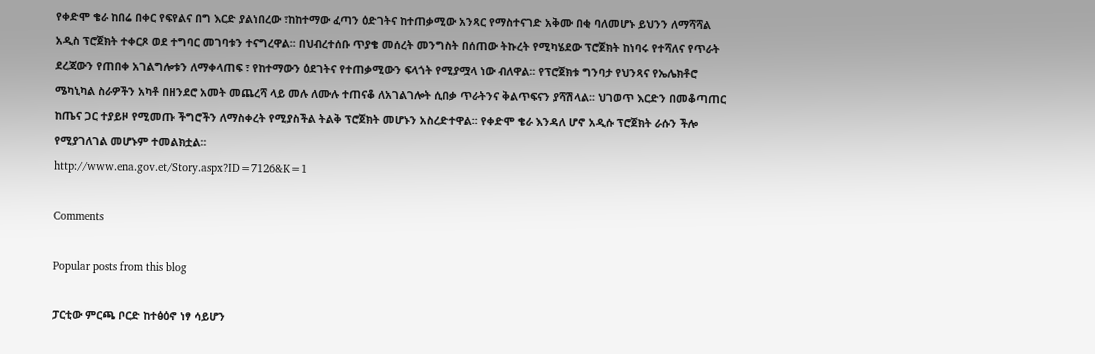የቀድሞ ቄራ ከበሬ በቀር የፍየልና በግ እርድ ያልነበረው ፣ከከተማው ፈጣን ዕድገትና ከተጠቃሚው አንጻር የማስተናገድ አቅሙ በቂ ባለመሆኑ ይህንን ለማሻሻል አዲስ ፕሮጀክት ተቀርጾ ወደ ተግባር መገባቱን ተናግረዋል፡፡ በህብረተሰቡ ጥያቄ መሰረት መንግስት በሰጠው ትኩረት የሚካሄደው ፕሮጀክት ከነባሩ የተሻለና የጥራት ደረጃውን የጠበቀ አገልግሎቱን ለማቀላጠፍ ፣ የከተማውን ዕደገትና የተጠቃሚውን ፍላጎት የሚያሟላ ነው ብለዋል፡፡ የፕሮጀክቱ ግንባታ የህንጻና የኤሌክቶሮ ሜካኒካል ስራዎችን አካቶ በዘንደሮ አመት መጨረሻ ላይ መሉ ለሙሉ ተጠናቆ ለአገልገሎት ሲበቃ ጥራትንና ቅልጥፍናን ያሻሽላል፡፡ ህገወጥ እርድን በመቆጣጠር ከጤና ጋር ተያይዞ የሚመጡ ችግሮችን ለማስቀረት የሚያስችል ትልቅ ፕሮጀክት መሆኑን አስረድተዋል፡፡ የቀድሞ ቄራ እንዳለ ሆኖ አዲሱ ፕሮጀክት ራሱን ችሎ የሚያገለገል መሆኑም ተመልክቷል፡፡
http://www.ena.gov.et/Story.aspx?ID=7126&K=1

Comments

Popular posts from this blog

ፓርቲው ምርጫ ቦርድ ከተፅዕኖ ነፃ ሳይሆን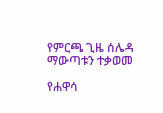የምርጫ ጊዜ ሰሌዳ ማውጣቱን ተቃወመ

የሐዋሳ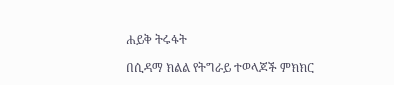ሐይቅ ትሩፋት

በሲዳማ ክልል የትግራይ ተወላጆች ምክክር